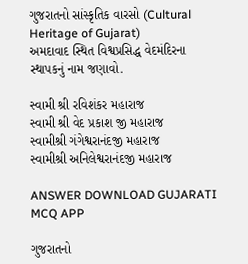ગુજરાતનો સાંસ્કૃતિક વારસો (Cultural Heritage of Gujarat)
અમદાવાદ સ્થિત વિશ્વપ્રસિદ્ધ વેદમંદિરના સ્થાપકનું નામ જણાવો.

સ્વામી શ્રી રવિશંકર મહારાજ
સ્વામી શ્રી વેદ પ્રકાશ જી મહારાજ
સ્વામીશ્રી ગંગેશ્વરાનંદજી મહારાજ
સ્વામીશ્રી અનિલેશ્વરાનંદજી મહારાજ

ANSWER DOWNLOAD GUJARATI MCQ APP

ગુજરાતનો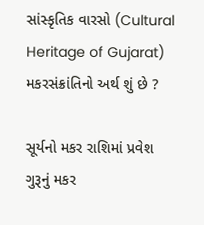સાંસ્કૃતિક વારસો (Cultural Heritage of Gujarat)
મકરસંક્રાંતિનો અર્થ શું છે ?

સૂર્યનો મકર રાશિમાં પ્રવેશ
ગુરૂનું મકર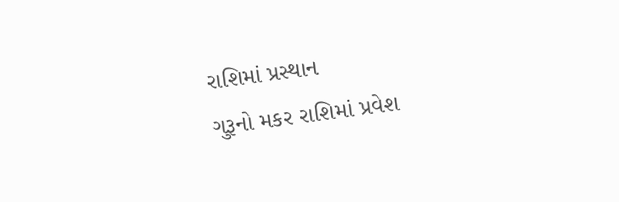રાશિમાં પ્રસ્થાન
ગુરૂનો મકર રાશિમાં પ્રવેશ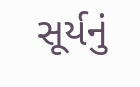સૂર્યનું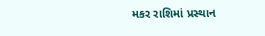મકર રાશિમાં પ્રસ્થાન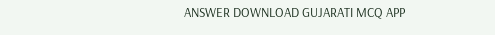ANSWER DOWNLOAD GUJARATI MCQ APP